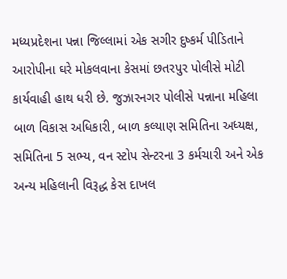મધ્યપ્રદેશના પન્ના જિલ્લામાં એક સગીર દુષ્કર્મ પીડિતાને આરોપીના ઘરે મોકલવાના કેસમાં છતરપુર પોલીસે મોટી કાર્યવાહી હાથ ધરી છે. જુઝારનગર પોલીસે પન્નાના મહિલા બાળ વિકાસ અધિકારી, બાળ કલ્યાણ સમિતિના અધ્યક્ષ, સમિતિના 5 સભ્ય, વન સ્ટોપ સેન્ટરના 3 કર્મચારી અને એક અન્ય મહિલાની વિરૂદ્ધ કેસ દાખલ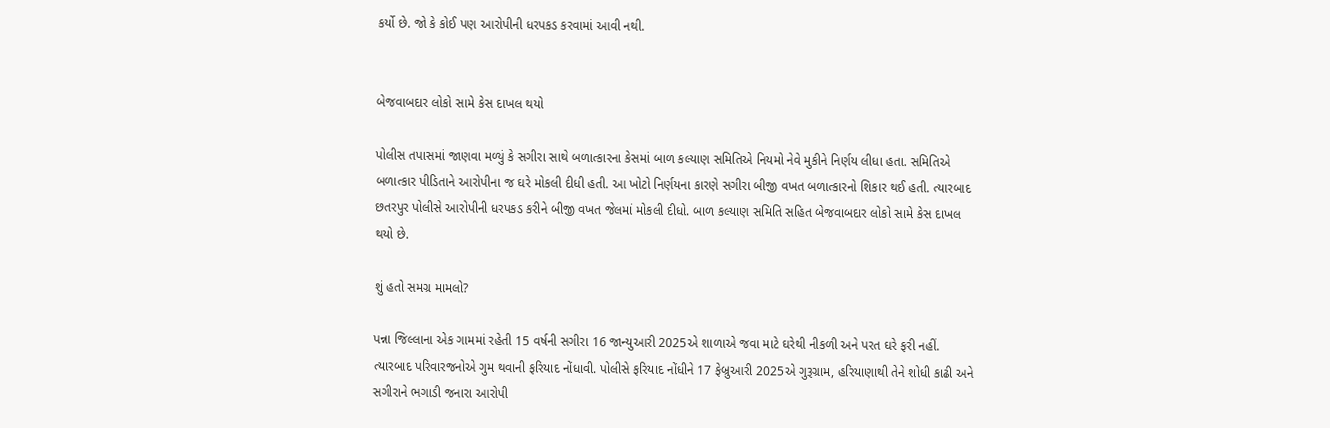કર્યો છે. જો કે કોઈ પણ આરોપીની ધરપકડ કરવામાં આવી નથી.


બેજવાબદાર લોકો સામે કેસ દાખલ થયો

પોલીસ તપાસમાં જાણવા મળ્યું કે સગીરા સાથે બળાત્કારના કેસમાં બાળ કલ્યાણ સમિતિએ નિયમો નેવે મુકીને નિર્ણય લીધા હતા. સમિતિએ બળાત્કાર પીડિતાને આરોપીના જ ઘરે મોકલી દીધી હતી. આ ખોટો નિર્ણયના કારણે સગીરા બીજી વખત બળાત્કારનો શિકાર થઈ હતી. ત્યારબાદ છતરપુર પોલીસે આરોપીની ધરપકડ કરીને બીજી વખત જેલમાં મોકલી દીધો. બાળ કલ્યાણ સમિતિ સહિત બેજવાબદાર લોકો સામે કેસ દાખલ થયો છે.

શું હતો સમગ્ર મામલો?

પન્ના જિલ્લાના એક ગામમાં રહેતી 15 વર્ષની સગીરા 16 જાન્યુઆરી 2025એ શાળાએ જવા માટે ઘરેથી નીકળી અને પરત ઘરે ફરી નહીં. ત્યારબાદ પરિવારજનોએ ગુમ થવાની ફરિયાદ નોંધાવી. પોલીસે ફરિયાદ નોંધીને 17 ફેબ્રુઆરી 2025એ ગુરૂગ્રામ, હરિયાણાથી તેને શોધી કાઢી અને સગીરાને ભગાડી જનારા આરોપી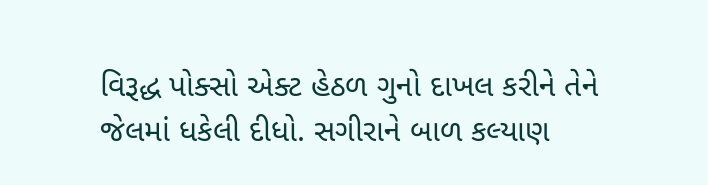વિરૂદ્ધ પોક્સો એક્ટ હેઠળ ગુનો દાખલ કરીને તેને જેલમાં ધકેલી દીધો. સગીરાને બાળ કલ્યાણ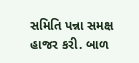સમિતિ પન્ના સમક્ષ હાજર કરી. બાળ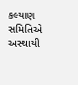કલ્યાણ સમિતિએ અસ્થાયી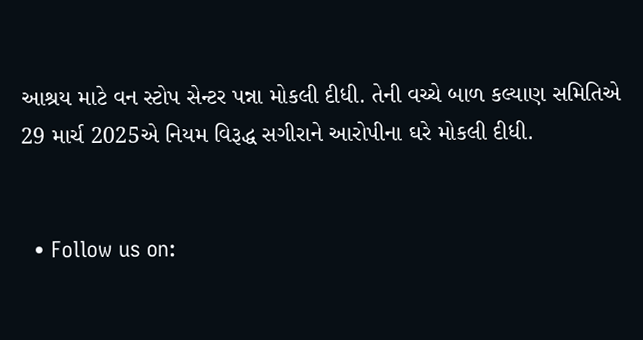આશ્રય માટે વન સ્ટોપ સેન્ટર પન્ના મોકલી દીધી. તેની વચ્ચે બાળ કલ્યાણ સમિતિએ 29 માર્ચ 2025એ નિયમ વિરૂદ્ધ સગીરાને આરોપીના ઘરે મોકલી દીધી.


  • Follow us on: